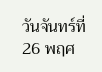วันจันทร์ที่ 26 พฤศ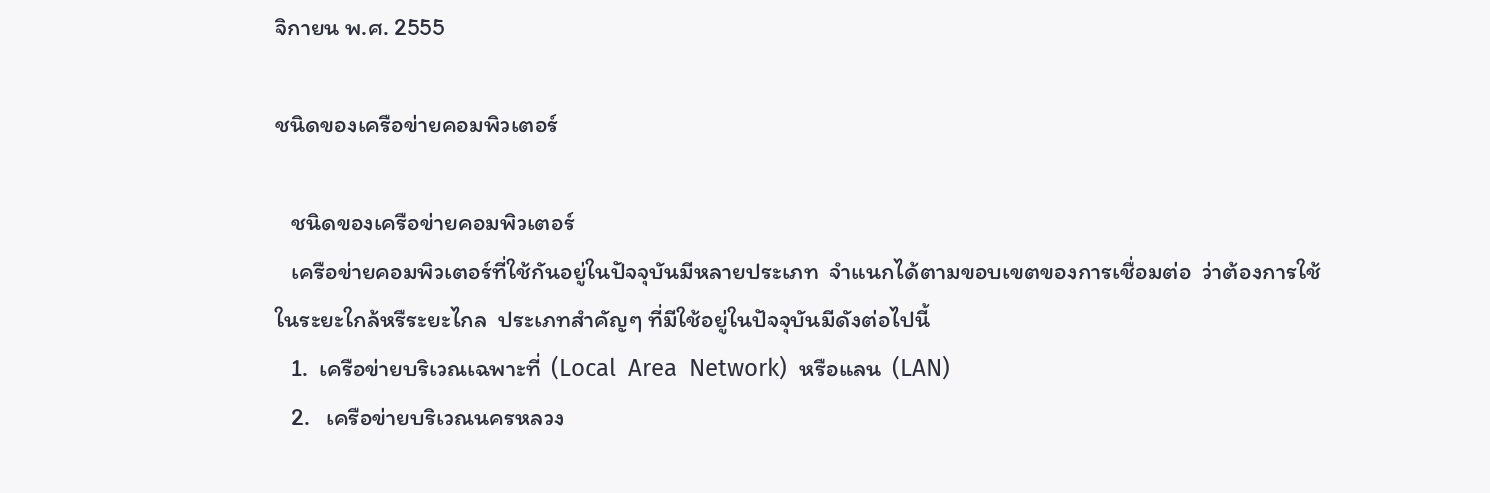จิกายน พ.ศ. 2555

ชนิดของเครือข่ายคอมพิวเตอร์

   ชนิดของเครือข่ายคอมพิวเตอร์
   เครือข่ายคอมพิวเตอร์ที่ใช้กันอยู่ในปัจจุบันมีหลายประเภท  จำแนกได้ตามขอบเขตของการเชื่อมต่อ  ว่าต้องการใช้ในระยะใกล้หรืระยะไกล  ประเภทสำคัญๆ ที่มีใช้อยู่ในปัจจุบันมีดังต่อไปนี้
   1.  เครือข่ายบริเวณเฉพาะที่  (Local  Area  Network)  หรือแลน  (LAN)
   2.   เครือข่ายบริเวณนครหลวง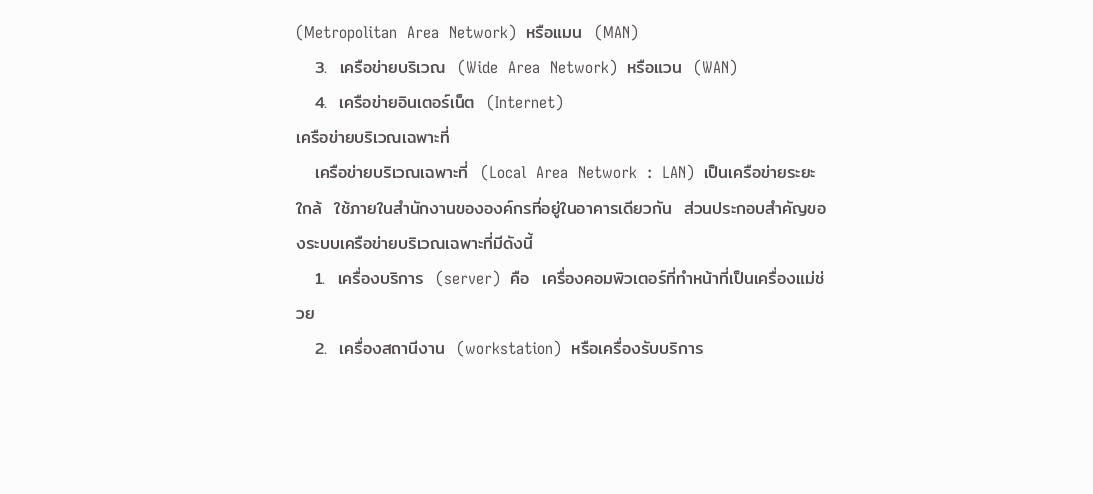(Metropolitan  Area  Network)  หรือแมน  (MAN)
   3.  เครือข่ายบริเวณ  (Wide  Area  Network)  หรือแวน  (WAN)
   4.  เครือข่ายอินเตอร์เน็ต  (Internet)
เครือข่ายบริเวณเฉพาะที่
   เครือข่ายบริเวณเฉพาะที่  (Local  Area  Network  :  LAN)  เป็นเครือข่ายระยะใกล้  ใช้ภายในสำนักงานขององค์กรที่อยู่ในอาคารเดียวกัน  ส่วนประกอบสำคัญของระบบเครือข่ายบริเวณเฉพาะที่มีดังนี้
   1.  เครื่องบริการ  (server)  คือ  เครื่องคอมพิวเตอร์ที่ทำหน้าที่เป็นเครื่องแม่ช่วย
   2.  เครื่องสถานีงาน  (workstation)  หรือเครื่องรับบริการ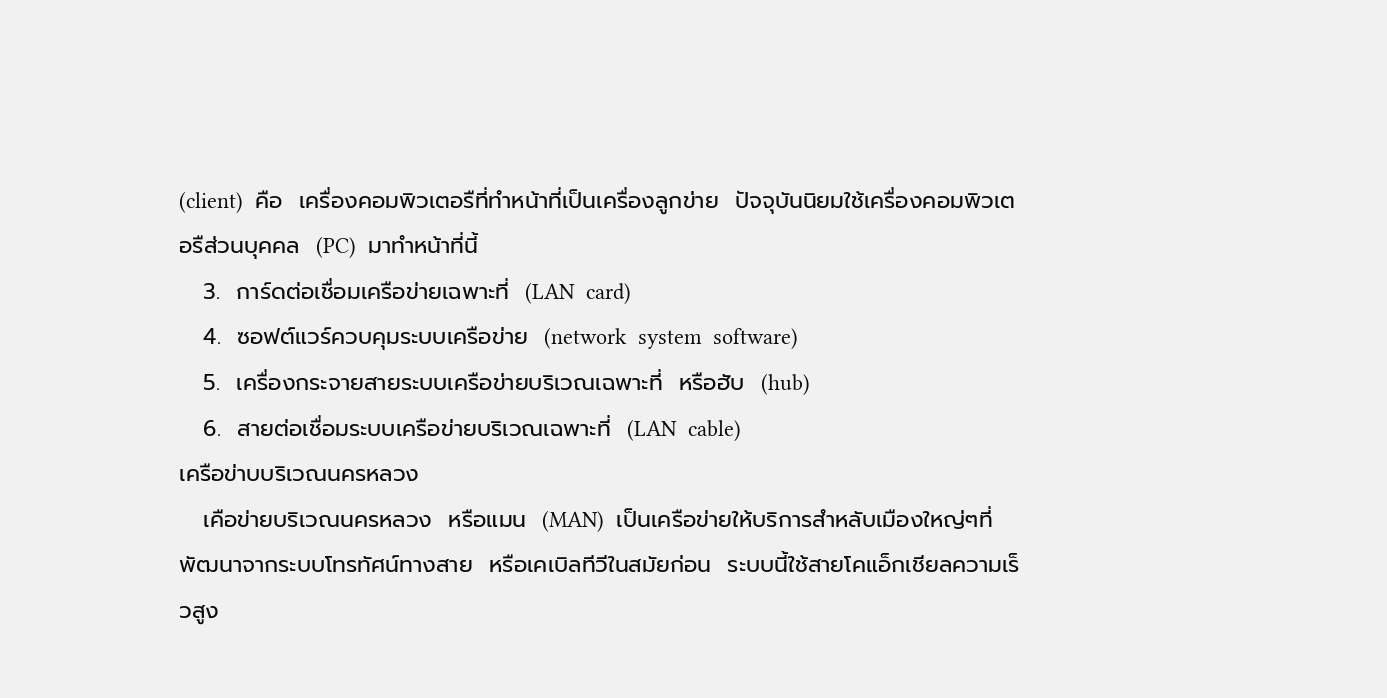(client)  คือ  เครื่องคอมพิวเตอรืที่ทำหน้าที่เป็นเครื่องลูกข่าย  ปัจจุบันนิยมใช้เครื่องคอมพิวเตอรืส่วนบุคคล  (PC)  มาทำหน้าที่นี้
   3.  การ์ดต่อเชื่อมเครือข่ายเฉพาะที่  (LAN  card)
   4.  ซอฟต์แวร์ควบคุมระบบเครือข่าย  (network  system  software)
   5.  เครื่องกระจายสายระบบเครือข่ายบริเวณเฉพาะที่  หรือฮับ  (hub)
   6.  สายต่อเชื่อมระบบเครือข่ายบริเวณเฉพาะที่  (LAN  cable)
เครือข่าบบริเวณนครหลวง
   เคือข่ายบริเวณนครหลวง  หรือแมน  (MAN)  เป็นเครือข่ายให้บริการสำหลับเมืองใหญ่ๆที่พัฒนาจากระบบโทรทัศน์ทางสาย  หรือเคเบิลทีวีในสมัยก่อน  ระบบนี้ใช้สายโคแอ็กเชียลความเร็วสูง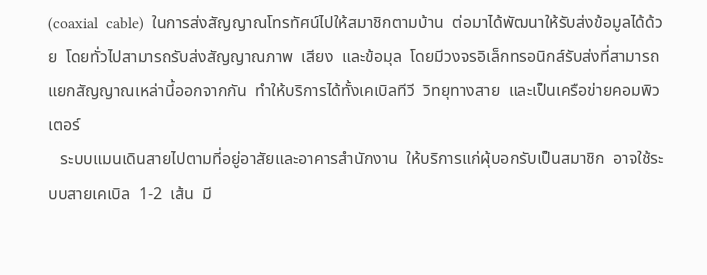(coaxial  cable)  ในการส่งสัญญาณโทรทัศน์ไปให้สมาชิกตามบ้าน  ต่อมาได้พัฒนาให้รับส่งข้อมูลได้ด้วย  โดยทั่วไปสามารถรับส่งสัญญาณภาพ  เสียง  และข้อมุล  โดยมีวงจรอิเล็กทรอนิกส์รับส่งที่สามารถแยกสัญญาณเหล่านี้ออกจากกัน  ทำให้บริการได้ทั้งเคเบิลทีวี  วิทยุทางสาย  และเป็นเครือข่ายคอมพิวเตอร์
   ระบบแมนเดินสายไปตามที่อยู่อาสัยและอาคารสำนักงาน  ให้บริการแก่ผุ้บอกรับเป็นสมาชิก  อาจใช้ระบบสายเคเบิล  1-2  เส้น  มี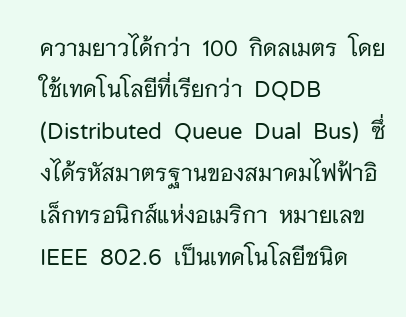ความยาวได้กว่า  100  กิดลเมตร  โดยใช้เทคโนโลยีที่เรียกว่า  DQDB  (Distributed  Queue  Dual  Bus)  ซึ่งได้รหัสมาตรฐานของสมาคมไฟฟ้าอิเล็กทรอนิกส์แห่งอเมริกา  หมายเลข  IEEE  802.6  เป็นเทคโนโลยีชนิด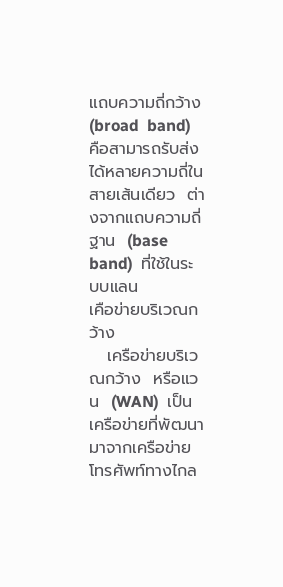แถบความถี่กว้าง  (broad  band)  คือสามารถรับส่งได้หลายความถี่ในสายเส้นเดียว  ต่างจากแถบความถี่ฐาน  (base  band)  ที่ใช้ในระบบแลน
เคือข่ายบริเวณกว้าง
   เครือข่ายบริเวณกว้าง  หรือแวน  (WAN)  เป็นเครือข่ายที่พัฒนามาจากเครือข่ายโทรศัพท์ทางไกล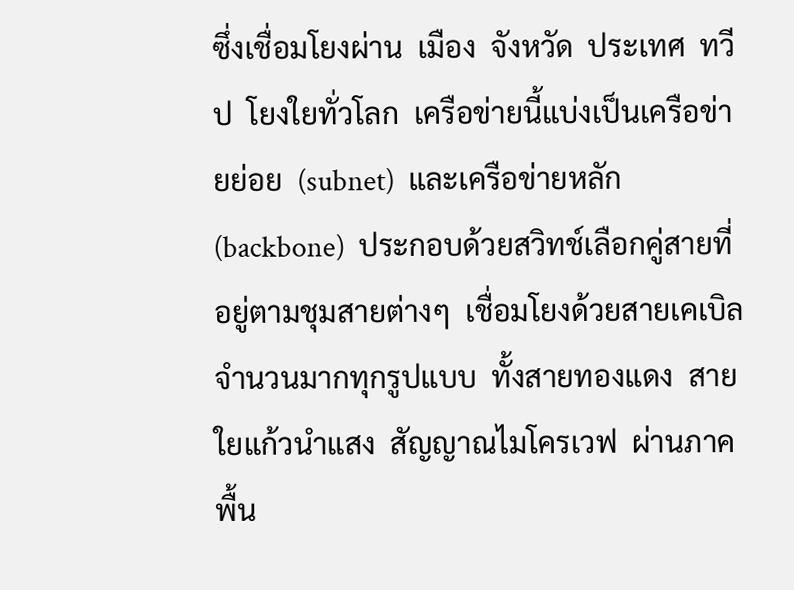ซึ่งเชื่อมโยงผ่าน  เมือง  จังหวัด  ประเทศ  ทวีป  โยงใยทั่วโลก  เครือข่ายนี้แบ่งเป็นเครือข่ายย่อย  (subnet)  และเครือข่ายหลัก  (backbone)  ประกอบด้วยสวิทช์เลือกคู่สายที่อยู่ตามชุมสายต่างๆ  เชื่อมโยงด้วยสายเคเบิลจำนวนมากทุกรูปแบบ  ทั้งสายทองแดง  สายใยแก้วนำแสง  สัญญาณไมโครเวฟ  ผ่านภาคพื้น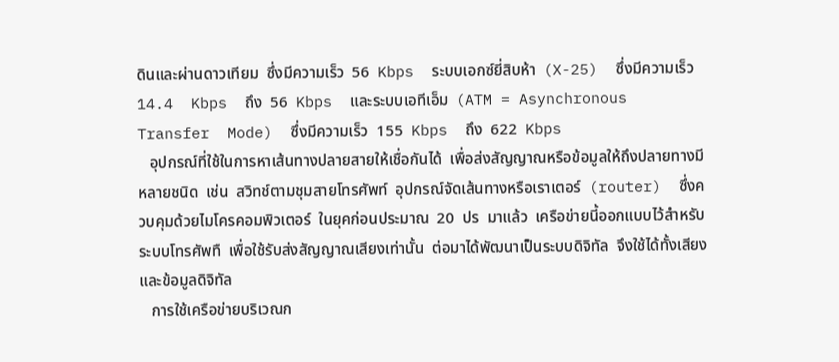ดินและผ่านดาวเทียม  ซึ่งมีความเร็ว  56  Kbps  ระบบเอกซ์ยี่สิบห้า  (X-25)  ซึ่งมีความเร็ว  14.4  Kbps  ถึง  56  Kbps  และระบบเอทีเอ็ม  (ATM = Asynchronous  Transfer  Mode)  ซึ่งมีความเร็ว  155  Kbps  ถึง  622  Kbps
   อุปกรณ์ที่ใช้ในการหาเส้นทางปลายสายให้เชื่อกันได้  เพื่อส่งสัญญาณหรือข้อมูลให้ถึงปลายทางมีหลายชนิด  เช่น  สวิทช์ตามชุมสายโทรศัพท์  อุปกรณ์จัดเส้นทางหรือเราเตอร์  (router)  ซึ่งควบคุมด้วยไมโครคอมพิวเตอร์  ในยุคก่อนประมาณ  20  ปร  มาแล้ว  เครือข่ายนี้ออกแบบไว้สำหรับระบบโทรศัพทื  เพื่อใช้รับส่งสัญญาณเสียงเท่านั้น  ต่อมาได้พัฒนาเป็นระบบดิจิทัล  จึงใช้ได้ทั้งเสียง  และข้อมูลดิจิทัล
   การใช้เครือข่ายบริเวณก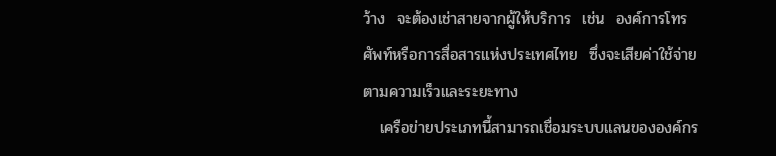ว้าง  จะต้องเช่าสายจากผู้ให้บริการ  เช่น  องค์การโทรศัพท์หรือการสื่อสารแห่งประเทศไทย  ซึ่งจะเสียค่าใช้จ่ายตามความเร็วและระยะทาง
   เครือข่ายประเภทนี้สามารถเชื่อมระบบแลนขององค์กร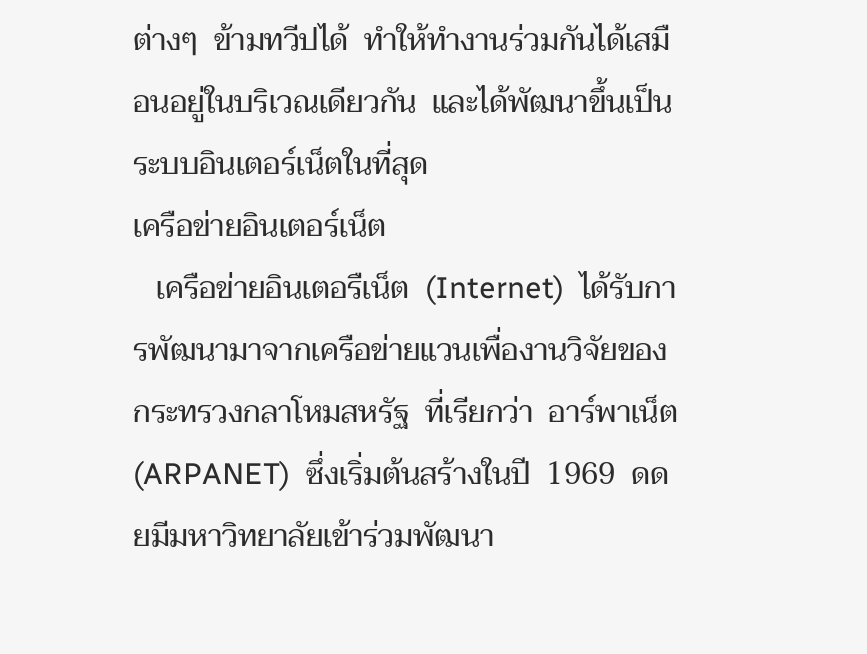ต่างๆ  ข้ามทวีปได้  ทำให้ทำงานร่วมกันได้เสมือนอยู่ในบริเวณเดียวกัน  และได้พัฒนาขึ้นเป็นระบบอินเตอร์เน็ตในที่สุด
เครือข่ายอินเตอร์เน็ต
   เครือข่ายอินเตอรืเน็ต  (Internet)  ได้รับการพัฒนามาจากเครือข่ายแวนเพื่องานวิจัยของกระทรวงกลาโหมสหรัฐ  ที่เรียกว่า  อาร์พาเน็ต  (ARPANET)  ซึ่งเริ่มต้นสร้างในปี  1969  ดดยมีมหาวิทยาลัยเข้าร่วมพัฒนา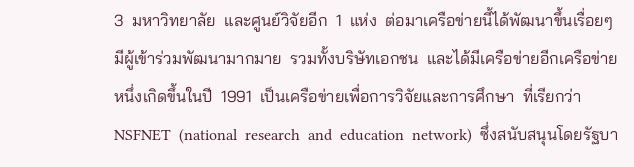3  มหาวิทยาลัย  และศูนย์วิจัยอีก  1  แห่ง  ต่อมาเครือข่ายนี้ได้พัฒนาขึ้นเรื่อยๆ  มีผู้เข้าร่วมพัฒนามากมาย  รวมทั้งบริษัทเอกชน  และได้มีเครือข่ายอีกเครือข่ายหนึ่งเกิดขึ้นในปี  1991  เป็นเครือข่ายเพื่อการวิจัยและการศึกษา  ที่เรียกว่า  NSFNET  (national  research  and  education  network)  ซึ่งสนับสนุนโดยรัฐบา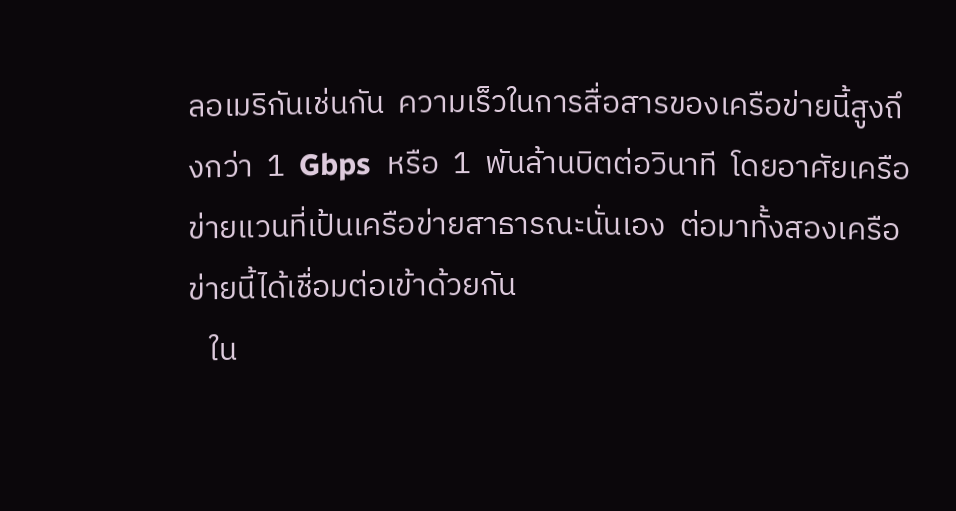ลอเมริกันเช่นกัน  ความเร็วในการสื่อสารของเครือข่ายนี้สูงถึงกว่า  1  Gbps  หรือ  1  พันล้านบิตต่อวินาที  โดยอาศัยเครือข่ายแวนที่เป้นเครือข่ายสาธารณะนั่นเอง  ต่อมาทั้งสองเครือข่ายนี้ได้เชื่อมต่อเข้าด้วยกัน
   ใน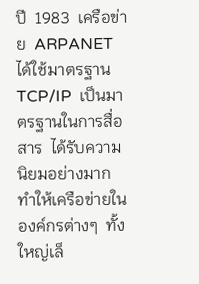ปี  1983  เครือข่าย  ARPANET  ได้ใช้มาตรฐาน  TCP/IP  เป็นมาตรฐานในการสื่อสาร  ได้รับความนิยมอย่างมาก  ทำให้เครือข่ายในองค์กรต่างๆ  ทั้งใหญ่เล็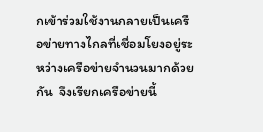กเข้าร่วมใช้งานกลายเป็นเครือข่ายทางไกลที่เชื่อมโยงอยู่ระหว่างเครือข่ายจำนวนมากด้วยกัน  จึงเรียกเครือข่ายนี้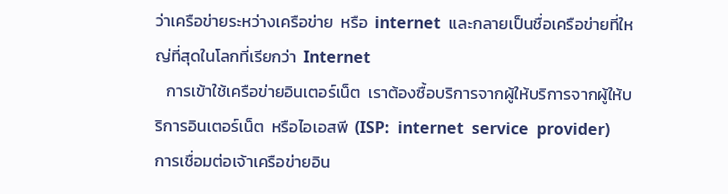ว่าเครือข่ายระหว่างเครือข่าย  หรือ  internet  และกลายเป็นชื่อเครือข่ายที่ใหญ่ที่สุดในโลกที่เรียกว่า  Internet
   การเข้าใช้เครือข่ายอินเตอร์เน็ต  เราต้องซื้อบริการจากผู้ให้บริการจากผู้ให้บริการอินเตอร์เน็ต  หรือไอเอสพี  (ISP:  internet  service  provider)  การเชื่อมต่อเจ้าเครือข่ายอิน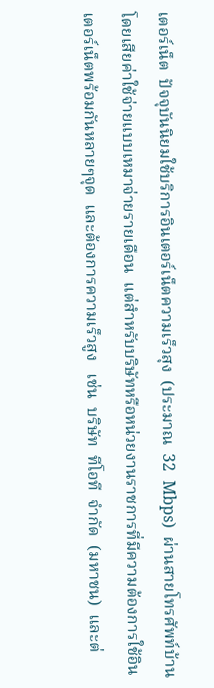เตอร์เน็ต  ปัจจุบันนิยมใช้บริการอินเตอร์เน็ตความเร็วสุง  (ประมาณ  32  Mbps)  ผ่านสายโทรศัพท์บ้านโดยเสียค่าใช้จ่ายแบบเหมาจ่ายรายเดือน  แต่สำหรับบริษัทหรือหน่วยงานราชการที่มีความต้องการใช้อินเตอร์เน็ตพร้อมกันหลายๆจุด  และต้องการความเร็วสูง   เช่น  บริษัท  ทีโอที  จำกัด  (มหาชน)  และต่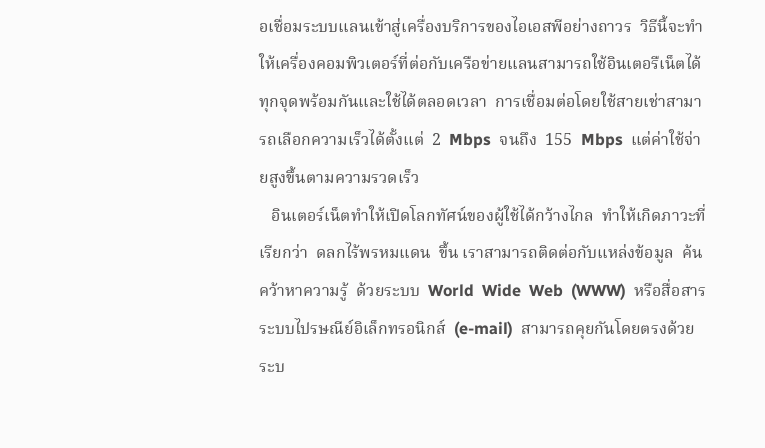อเชื่อมระบบแลนเข้าสู่เครื่องบริการของไอเอสพีอย่างถาวร  วิธีนี้จะทำให้เครื่องคอมพิวเตอร์ที่ต่อกับเครือข่ายแลนสามารถใช้อินเตอรืเน็ตได้ทุกจุดพร้อมกันและใช้ได้ตลอดเวลา  การเชื่อมต่อโดยใช้สายเช่าสามารถเลือกความเร็วได้ตั้งแต่  2  Mbps  จนถึง  155  Mbps  แต่ค่าใช้จ่ายสูงขึ้นตามความรวดเร็ว
   อินเตอร์เน็ตทำให้เปิดโลกทัศน์ของผู้ใช้ได้กว้างไกล  ทำให้เกิดภาวะที่เรียกว่า  ดลกไร้พรหมแดน  ขึ้น เราสามารถติดต่อกับแหล่งข้อมูล  ค้นคว้าหาความรู้  ด้วยระบบ  World  Wide  Web  (WWW)  หรือสื่อสารระบบไปรษณีย์อิเล็กทรอนิกส์  (e-mail)  สามารถคุยกันโดยตรงด้วยระบ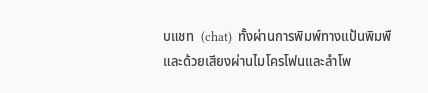บแชท  (chat)  ทั้งผ่านการพิมพ์ทางแป้นพิมพื  และด้วยเสียงผ่านไมโครโฟนและลำโพ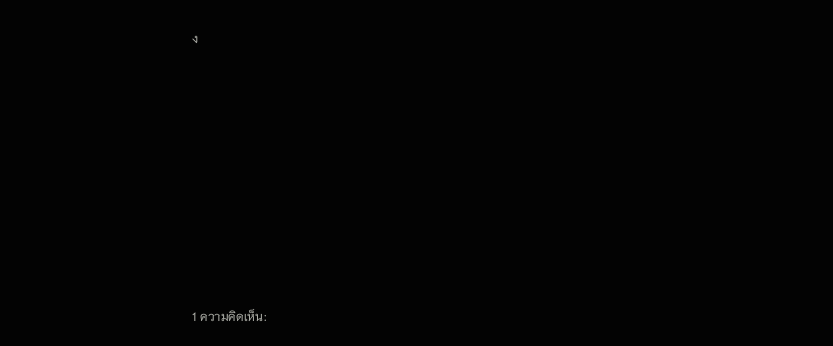ง











1 ความคิดเห็น: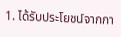1. ได้รับประโยชน์จากกา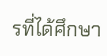รที่ได้ศึกษา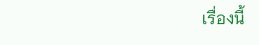เรื่องนี้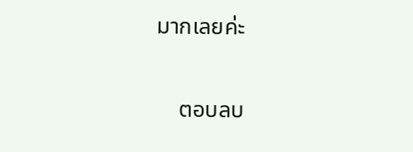มากเลยค่ะ

    ตอบลบ